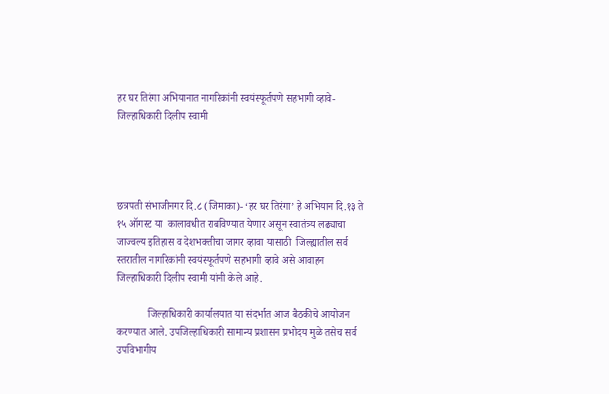हर घर तिरंगा अभियानात नागरिकांनी स्वयंस्फूर्तपणे सहभागी व्हावे- जिल्हाधिकारी दिलीप स्वामी




छत्रपती संभाजीनगर दि.८ (जिमाका)- ‘हर घर तिरंगा’ हे अभियान दि.१३ ते १५ ऑगस्ट या  कालावधीत राबविण्यात येणार असून स्वातंत्र्य लढ्याचा जाज्वल्य इतिहास व देशभक्तीचा जागर व्हावा यासाठी  जिल्ह्यातील सर्व स्तरातील नागरिकांनी स्वयंस्फूर्तपणे सहभागी व्हावे असे आवाहन जिल्हाधिकारी दिलीप स्वामी यांनी केले आहे.

            जिल्हाधिकारी कार्यालयात या संदर्भात आज बैठकीचे आयोजन करण्यात आले. उपजिल्हाधिकारी सामान्य प्रशासन प्रभोदय मुळे तसेच सर्व उपविभागीय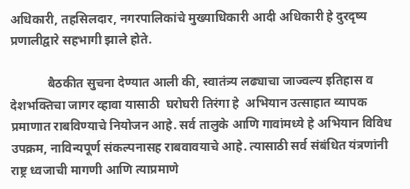अधिकारी, तहसिलदार, नगरपालिकांचे मुख्याधिकारी आदी अधिकारी हे दुरदृष्य प्रणालीद्वारे सहभागी झाले होते.

            बैठकीत सुचना देण्यात आली की, स्वातंत्र्य लढ्याचा जाज्वल्य इतिहास व देशभक्तिचा जागर व्हावा यासाठी  घरोघरी तिरंगा हे  अभियान उत्साहात व्यापक प्रमाणात राबविण्याचे नियोजन आहे. सर्व तालुके आणि गावांमध्ये हे अभियान विविध उपक्रम, नाविन्यपूर्ण संकल्पनासह राबवावयाचे आहे. त्यासाठी सर्व संबंधित यंत्रणांनी राष्ट्र ध्वजाची मागणी आणि त्याप्रमाणे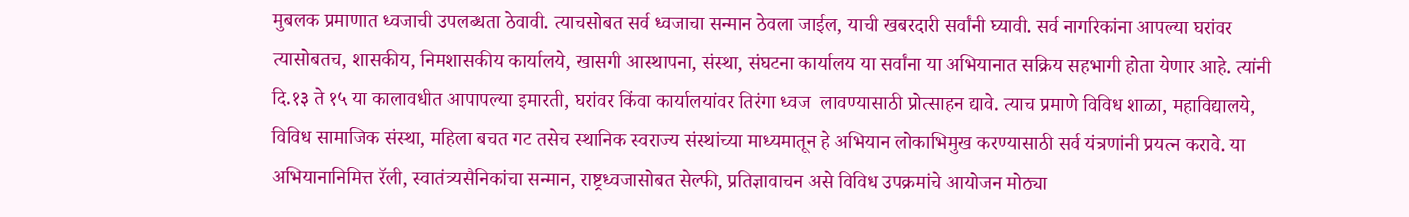मुबलक प्रमाणात ध्वजाची उपलब्धता ठेवावी. त्याचसोबत सर्व ध्वजाचा सन्मान ठेवला जाईल, याची खबरदारी सर्वांनी घ्यावी. सर्व नागरिकांना आपल्या घरांवर त्यासोबतच, शासकीय, निमशासकीय कार्यालये, खासगी आस्थापना, संस्था, संघटना कार्यालय या सर्वांना या अभियानात सक्रिय सहभागी होता येणार आहे. त्यांनी दि.१३ ते १५ या कालावधीत आपापल्या इमारती, घरांवर किंवा कार्यालयांवर तिरंगा ध्वज  लावण्यासाठी प्रोत्साहन द्यावे. त्याच प्रमाणे विविध शाळा, महाविद्यालये, विविध सामाजिक संस्था, महिला बचत गट तसेच स्थानिक स्वराज्य संस्थांच्या माध्यमातून हे अभियान लोकाभिमुख करण्यासाठी सर्व यंत्रणांनी प्रयत्न करावे. या अभियानानिमित्त रॅली, स्वातंत्र्यसैनिकांचा सन्मान, राष्ट्रध्वजासोबत सेल्फी, प्रतिज्ञावाचन असे विविध उपक्रमांचे आयोजन मोठ्या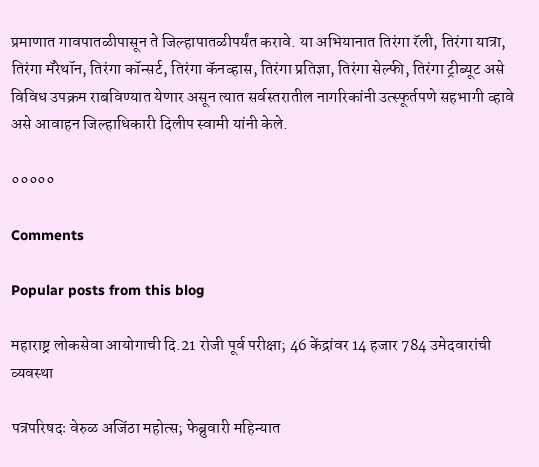प्रमाणात गावपातळीपासून ते जिल्हापातळीपर्यंत करावे. या अभियानात तिरंगा रॅली, तिरंगा यात्रा, तिरंगा मॅरेथॉन, तिरंगा कॉन्सर्ट, तिरंगा कॅनव्हास, तिरंगा प्रतिज्ञा, तिरंगा सेल्फी, तिरंगा ट्रीब्यूट असे विविध उपक्रम राबविण्यात येणार असून त्यात सर्वस्तरातील नागरिकांनी उत्स्फूर्तपणे सहभागी व्हावे असे आवाहन जिल्हाधिकारी दिलीप स्वामी यांनी केले.

०००००

Comments

Popular posts from this blog

महाराष्ट्र लोकसेवा आयोगाची दि.21 रोजी पूर्व परीक्षा; 46 केंद्रांवर 14 हजार 784 उमेदवारांची व्यवस्था

पत्रपरिषदः वेरुळ अजिंठा महोत्स; फेब्रुवारी महिन्यात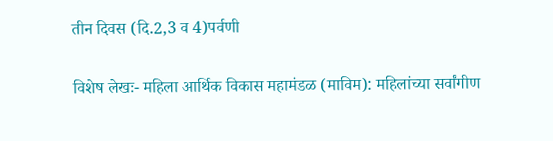तीन दिवस (दि.2,3 व 4)पर्वणी

विशेष लेखः- महिला आर्थिक विकास महामंडळ (माविम): महिलांच्या सर्वांगीण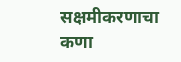सक्षमीकरणाचा कणा